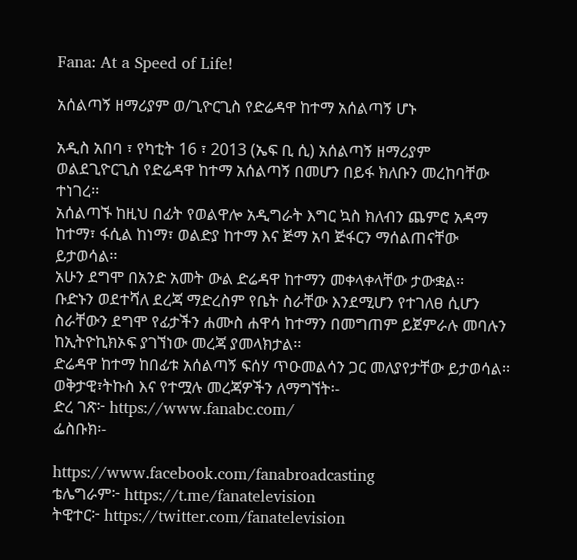Fana: At a Speed of Life!

አሰልጣኝ ዘማሪያም ወ/ጊዮርጊስ የድሬዳዋ ከተማ አሰልጣኝ ሆኑ

አዲስ አበባ ፣ የካቲት 16 ፣ 2013 (ኤፍ ቢ ሲ) አሰልጣኝ ዘማሪያም ወልደጊዮርጊስ የድሬዳዋ ከተማ አሰልጣኝ በመሆን በይፋ ክለቡን መረከባቸው ተነገረ፡፡
አሰልጣኙ ከዚህ በፊት የወልዋሎ አዲግራት እግር ኳስ ክለብን ጨምሮ አዳማ ከተማ፣ ፋሲል ከነማ፣ ወልድያ ከተማ እና ጅማ አባ ጅፋርን ማሰልጠናቸው ይታወሳል፡፡
አሁን ደግሞ በአንድ አመት ውል ድሬዳዋ ከተማን መቀላቀላቸው ታውቋል፡፡
ቡድኑን ወደተሻለ ደረጃ ማድረስም የቤት ስራቸው እንደሚሆን የተገለፀ ሲሆን ስራቸውን ደግሞ የፊታችን ሐሙስ ሐዋሳ ከተማን በመግጠም ይጀምራሉ መባሉን ከኢትዮኪክኦፍ ያገኘነው መረጃ ያመላክታል፡፡
ድሬዳዋ ከተማ ከበፊቱ አሰልጣኝ ፍሰሃ ጥዑመልሳን ጋር መለያየታቸው ይታወሳል፡፡
ወቅታዊ፣ትኩስ እና የተሟሉ መረጃዎችን ለማግኘት፡-
ድረ ገጽ፦ https://www.fanabc.com/
ፌስቡክ፡-

https://www.facebook.com/fanabroadcasting
ቴሌግራም፦ https://t.me/fanatelevision
ትዊተር፦ https://twitter.com/fanatelevision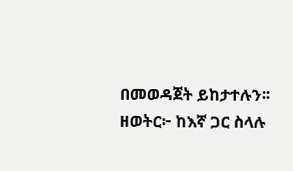በመወዳጀት ይከታተሉን፡፡
ዘወትር፦ ከእኛ ጋር ስላሉ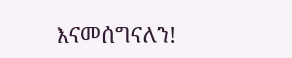እናመሰግናለን!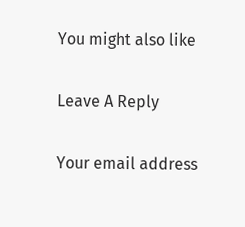You might also like

Leave A Reply

Your email address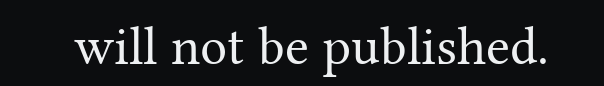will not be published.